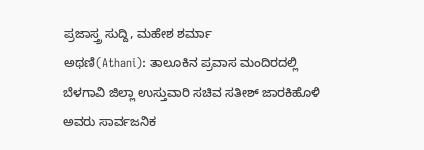ಪ್ರಜಾಸ್ತ್ರ ಸುದ್ದಿ, ಮಹೇಶ ಶರ್ಮಾ
ಅಥಣಿ(Athani): ತಾಲೂಕಿನ ಪ್ರವಾಸ ಮಂದಿರದಲ್ಲಿ ಬೆಳಗಾವಿ ಜಿಲ್ಲಾ ಉಸ್ತುವಾರಿ ಸಚಿವ ಸತೀಶ್ ಜಾರಕಿಹೊಳಿ ಅವರು ಸಾರ್ವಜನಿಕ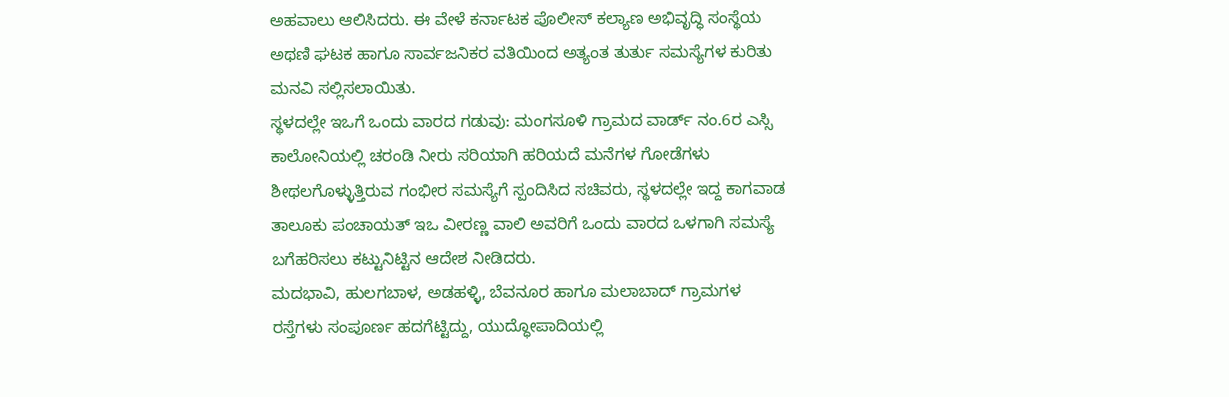ಅಹವಾಲು ಆಲಿಸಿದರು. ಈ ವೇಳೆ ಕರ್ನಾಟಕ ಪೊಲೀಸ್ ಕಲ್ಯಾಣ ಅಭಿವೃದ್ಧಿ ಸಂಸ್ಥೆಯ ಅಥಣಿ ಘಟಕ ಹಾಗೂ ಸಾರ್ವಜನಿಕರ ವತಿಯಿಂದ ಅತ್ಯಂತ ತುರ್ತು ಸಮಸ್ಯೆಗಳ ಕುರಿತು ಮನವಿ ಸಲ್ಲಿಸಲಾಯಿತು.
ಸ್ಥಳದಲ್ಲೇ ಇಒಗೆ ಒಂದು ವಾರದ ಗಡುವು: ಮಂಗಸೂಳಿ ಗ್ರಾಮದ ವಾರ್ಡ್ ನಂ.6ರ ಎಸ್ಸಿ ಕಾಲೋನಿಯಲ್ಲಿ ಚರಂಡಿ ನೀರು ಸರಿಯಾಗಿ ಹರಿಯದೆ ಮನೆಗಳ ಗೋಡೆಗಳು ಶೀಥಲಗೊಳ್ಳುತ್ತಿರುವ ಗಂಭೀರ ಸಮಸ್ಯೆಗೆ ಸ್ಪಂದಿಸಿದ ಸಚಿವರು, ಸ್ಥಳದಲ್ಲೇ ಇದ್ದ ಕಾಗವಾಡ ತಾಲೂಕು ಪಂಚಾಯತ್ ಇಒ ವೀರಣ್ಣ ವಾಲಿ ಅವರಿಗೆ ಒಂದು ವಾರದ ಒಳಗಾಗಿ ಸಮಸ್ಯೆ ಬಗೆಹರಿಸಲು ಕಟ್ಟುನಿಟ್ಟಿನ ಆದೇಶ ನೀಡಿದರು.
ಮದಭಾವಿ, ಹುಲಗಬಾಳ, ಅಡಹಳ್ಳಿ, ಬೆವನೂರ ಹಾಗೂ ಮಲಾಬಾದ್ ಗ್ರಾಮಗಳ ರಸ್ತೆಗಳು ಸಂಪೂರ್ಣ ಹದಗೆಟ್ಟಿದ್ದು, ಯುದ್ಧೋಪಾದಿಯಲ್ಲಿ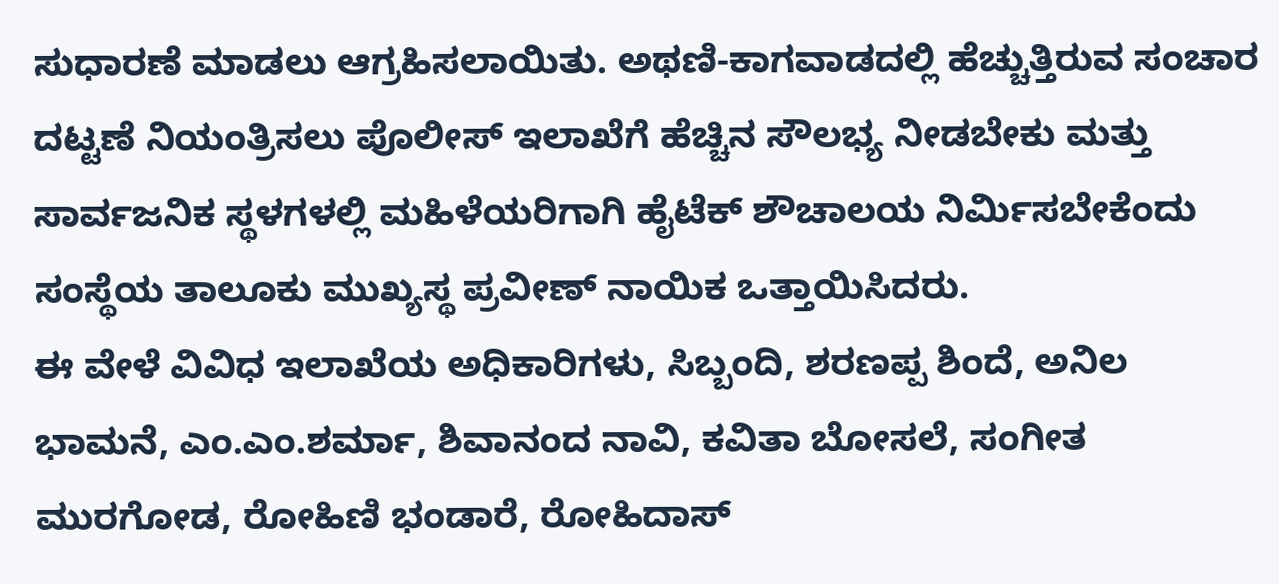ಸುಧಾರಣೆ ಮಾಡಲು ಆಗ್ರಹಿಸಲಾಯಿತು. ಅಥಣಿ-ಕಾಗವಾಡದಲ್ಲಿ ಹೆಚ್ಚುತ್ತಿರುವ ಸಂಚಾರ ದಟ್ಟಣೆ ನಿಯಂತ್ರಿಸಲು ಪೊಲೀಸ್ ಇಲಾಖೆಗೆ ಹೆಚ್ಚಿನ ಸೌಲಭ್ಯ ನೀಡಬೇಕು ಮತ್ತು ಸಾರ್ವಜನಿಕ ಸ್ಥಳಗಳಲ್ಲಿ ಮಹಿಳೆಯರಿಗಾಗಿ ಹೈಟೆಕ್ ಶೌಚಾಲಯ ನಿರ್ಮಿಸಬೇಕೆಂದು ಸಂಸ್ಥೆಯ ತಾಲೂಕು ಮುಖ್ಯಸ್ಥ ಪ್ರವೀಣ್ ನಾಯಿಕ ಒತ್ತಾಯಿಸಿದರು.
ಈ ವೇಳೆ ವಿವಿಧ ಇಲಾಖೆಯ ಅಧಿಕಾರಿಗಳು, ಸಿಬ್ಬಂದಿ, ಶರಣಪ್ಪ ಶಿಂದೆ, ಅನಿಲ ಭಾಮನೆ, ಎಂ.ಎಂ.ಶರ್ಮಾ, ಶಿವಾನಂದ ನಾವಿ, ಕವಿತಾ ಬೋಸಲೆ, ಸಂಗೀತ ಮುರಗೋಡ, ರೋಹಿಣಿ ಭಂಡಾರೆ, ರೋಹಿದಾಸ್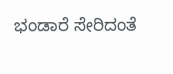ಭಂಡಾರೆ ಸೇರಿದಂತೆ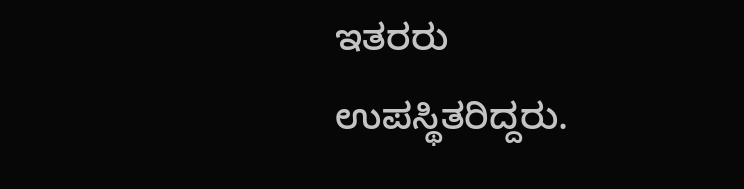ಇತರರು ಉಪಸ್ಥಿತರಿದ್ದರು.